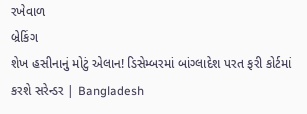રખેવાળ
બ્રેકિંગ
શેખ હસીનાનું મોટું એલાન! ડિસેમ્બરમાં બાંગ્લાદેશ પરત ફરી કોર્ટમાં કરશે સરેન્ડર | Bangladesh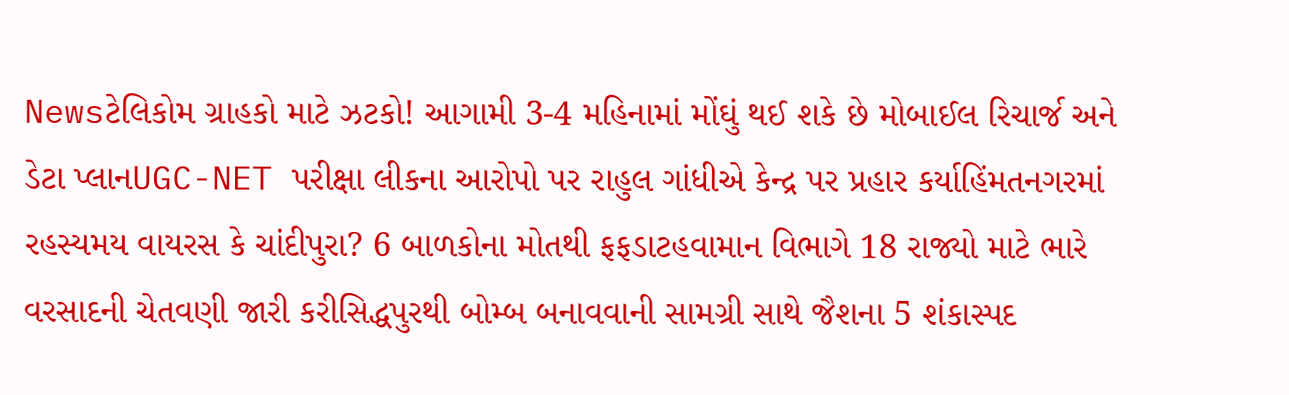Newsટેલિકોમ ગ્રાહકો માટે ઝટકો! આગામી 3-4 મહિનામાં મોંઘું થઈ શકે છે મોબાઈલ રિચાર્જ અને ડેટા પ્લાનUGC-NET પરીક્ષા લીકના આરોપો પર રાહુલ ગાંધીએ કેન્દ્ર પર પ્રહાર કર્યાહિંમતનગરમાં રહસ્યમય વાયરસ કે ચાંદીપુરા? 6 બાળકોના મોતથી ફફડાટહવામાન વિભાગે 18 રાજ્યો માટે ભારે વરસાદની ચેતવણી જારી કરીસિદ્ધપુરથી બોમ્બ બનાવવાની સામગ્રી સાથે જૈશના 5 શંકાસ્પદ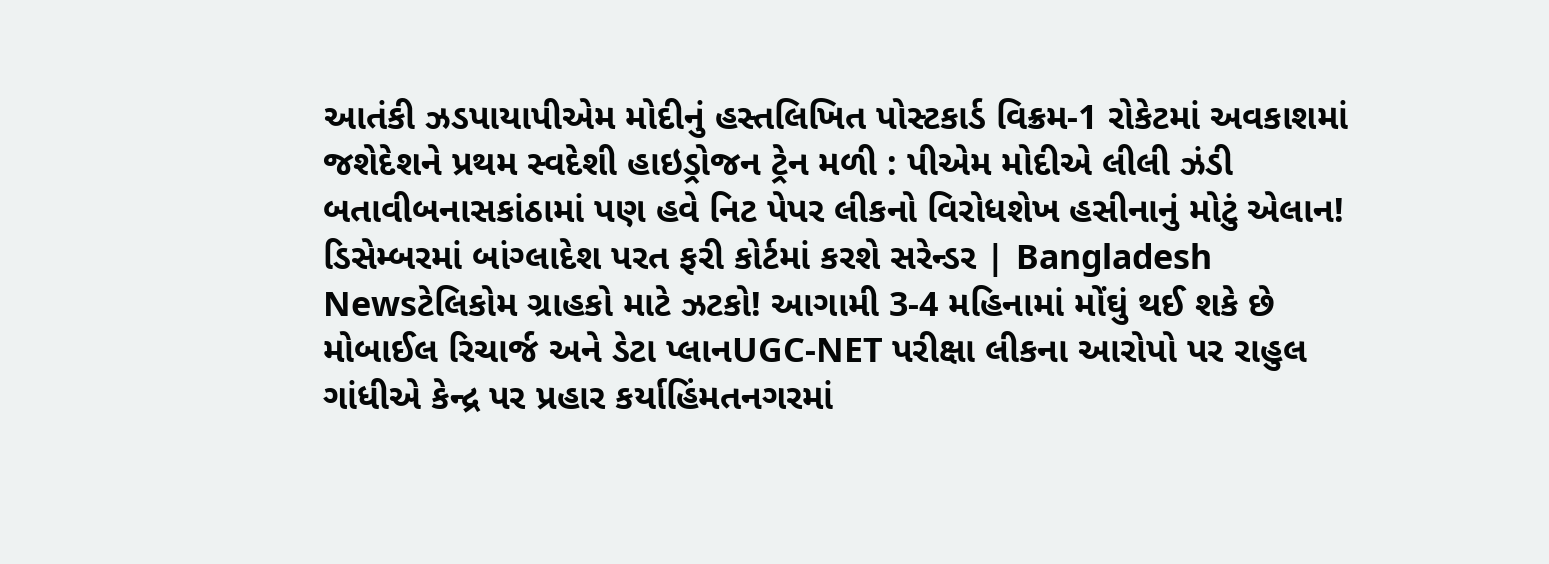આતંકી ઝડપાયાપીએમ મોદીનું હસ્તલિખિત પોસ્ટકાર્ડ વિક્રમ-1 રોકેટમાં અવકાશમાં જશેદેશને પ્રથમ સ્વદેશી હાઇડ્રોજન ટ્રેન મળી : પીએમ મોદીએ લીલી ઝંડી બતાવીબનાસકાંઠામાં પણ હવે નિટ પેપર લીકનો વિરોધશેખ હસીનાનું મોટું એલાન! ડિસેમ્બરમાં બાંગ્લાદેશ પરત ફરી કોર્ટમાં કરશે સરેન્ડર | Bangladesh Newsટેલિકોમ ગ્રાહકો માટે ઝટકો! આગામી 3-4 મહિનામાં મોંઘું થઈ શકે છે મોબાઈલ રિચાર્જ અને ડેટા પ્લાનUGC-NET પરીક્ષા લીકના આરોપો પર રાહુલ ગાંધીએ કેન્દ્ર પર પ્રહાર કર્યાહિંમતનગરમાં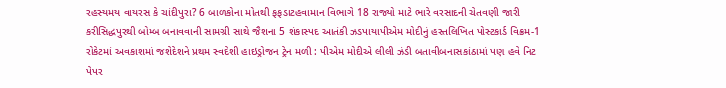રહસ્યમય વાયરસ કે ચાંદીપુરા? 6 બાળકોના મોતથી ફફડાટહવામાન વિભાગે 18 રાજ્યો માટે ભારે વરસાદની ચેતવણી જારી કરીસિદ્ધપુરથી બોમ્બ બનાવવાની સામગ્રી સાથે જૈશના 5 શંકાસ્પદ આતંકી ઝડપાયાપીએમ મોદીનું હસ્તલિખિત પોસ્ટકાર્ડ વિક્રમ-1 રોકેટમાં અવકાશમાં જશેદેશને પ્રથમ સ્વદેશી હાઇડ્રોજન ટ્રેન મળી : પીએમ મોદીએ લીલી ઝંડી બતાવીબનાસકાંઠામાં પણ હવે નિટ પેપર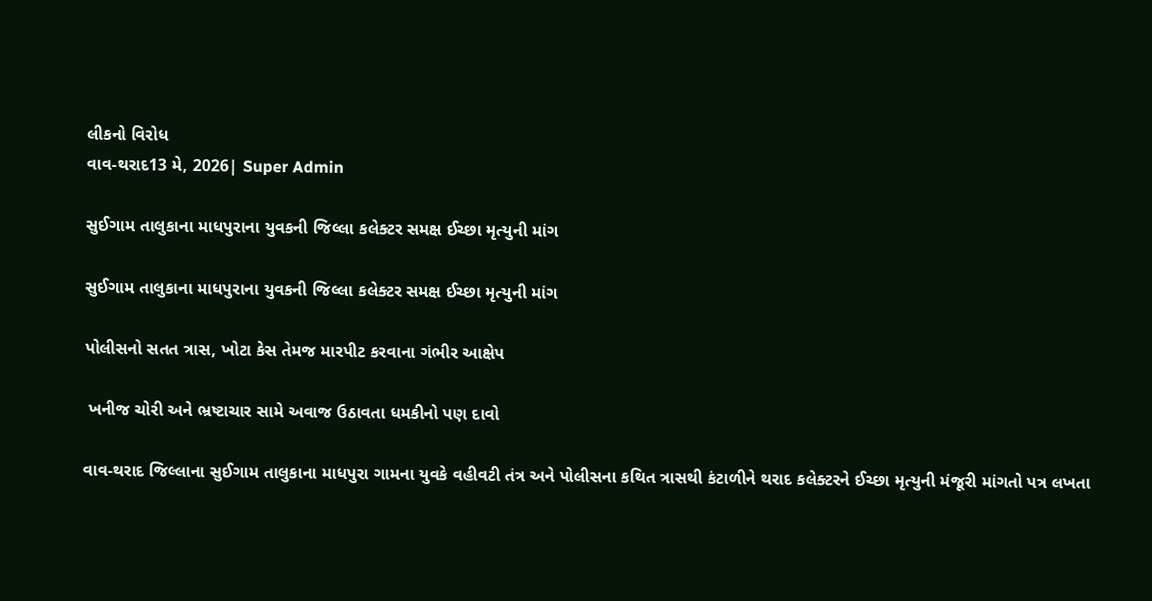લીકનો વિરોધ
વાવ-થરાદ13 મે, 2026| Super Admin

સુઈગામ તાલુકાના માધપુરાના યુવકની જિલ્લા કલેક્ટર સમક્ષ ઈચ્છા મૃત્યુની માંગ

સુઈગામ તાલુકાના માધપુરાના યુવકની જિલ્લા કલેક્ટર સમક્ષ ઈચ્છા મૃત્યુની માંગ

પોલીસનો સતત ત્રાસ, ખોટા કેસ તેમજ મારપીટ કરવાના ગંભીર આક્ષેપ

 ખનીજ ચોરી અને ભ્રષ્ટાચાર સામે અવાજ ઉઠાવતા ધમકીનો પણ દાવો

વાવ-થરાદ જિલ્લાના સુઈગામ તાલુકાના માધપુરા ગામના યુવકે વહીવટી તંત્ર અને પોલીસના કથિત ત્રાસથી કંટાળીને થરાદ કલેક્ટરને ઈચ્છા મૃત્યુની મંજૂરી માંગતો પત્ર લખતા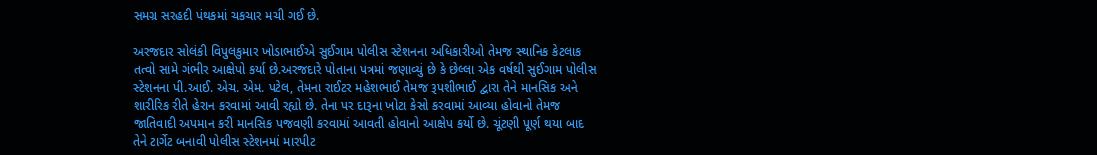સમગ્ર સરહદી પંથકમાં ચકચાર મચી ગઈ છે.

અરજદાર સોલંકી વિપુલકુમાર ખોડાભાઈએ સુઈગામ પોલીસ સ્ટેશનના અધિકારીઓ તેમજ સ્થાનિક કેટલાક તત્વો સામે ગંભીર આક્ષેપો કર્યા છે.અરજદારે પોતાના પત્રમાં જણાવ્યું છે કે છેલ્લા એક વર્ષથી સુઈગામ પોલીસ સ્ટેશનના પી.આઈ. એચ. એમ. પટેલ, તેમના રાઈટર મહેશભાઈ તેમજ રૂપશીભાઈ દ્વારા તેને માનસિક અને શારીરિક રીતે હેરાન કરવામાં આવી રહ્યો છે. તેના પર દારૂના ખોટા કેસો કરવામાં આવ્યા હોવાનો તેમજ જાતિવાદી અપમાન કરી માનસિક પજવણી કરવામાં આવતી હોવાનો આક્ષેપ કર્યો છે. ચૂંટણી પૂર્ણ થયા બાદ તેને ટાર્ગેટ બનાવી પોલીસ સ્ટેશનમાં મારપીટ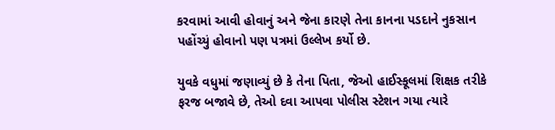કરવામાં આવી હોવાનું અને જેના કારણે તેના કાનના પડદાને નુકસાન પહોંચ્યું હોવાનો પણ પત્રમાં ઉલ્લેખ કર્યો છે.

યુવકે વધુમાં જણાવ્યું છે કે તેના પિતા, જેઓ હાઈસ્કૂલમાં શિક્ષક તરીકે ફરજ બજાવે છે, તેઓ દવા આપવા પોલીસ સ્ટેશન ગયા ત્યારે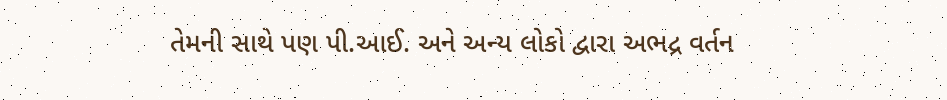તેમની સાથે પણ પી.આઈ. અને અન્ય લોકો દ્વારા અભદ્ર વર્તન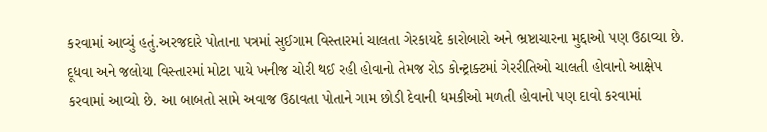કરવામાં આવ્યું હતું.અરજદારે પોતાના પત્રમાં સુઈગામ વિસ્તારમાં ચાલતા ગેરકાયદે કારોબારો અને ભ્રષ્ટાચારના મુદ્દાઓ પણ ઉઠાવ્યા છે. દૂધવા અને જલોયા વિસ્તારમાં મોટા પાયે ખનીજ ચોરી થઈ રહી હોવાનો તેમજ રોડ કોન્ટ્રાક્ટમાં ગેરરીતિઓ ચાલતી હોવાનો આક્ષેપ કરવામાં આવ્યો છે. આ બાબતો સામે અવાજ ઉઠાવતા પોતાને ગામ છોડી દેવાની ધમકીઓ મળતી હોવાનો પણ દાવો કરવામાં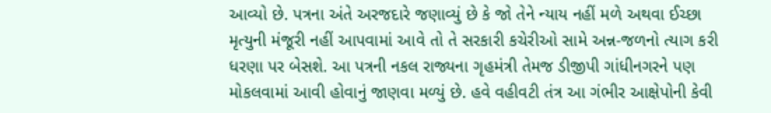આવ્યો છે. પત્રના અંતે અરજદારે જણાવ્યું છે કે જો તેને ન્યાય નહીં મળે અથવા ઈચ્છા મૃત્યુની મંજૂરી નહીં આપવામાં આવે તો તે સરકારી કચેરીઓ સામે અન્ન-જળનો ત્યાગ કરી ધરણા પર બેસશે. આ પત્રની નકલ રાજ્યના ગૃહમંત્રી તેમજ ડીજીપી ગાંધીનગરને પણ મોકલવામાં આવી હોવાનું જાણવા મળ્યું છે. હવે વહીવટી તંત્ર આ ગંભીર આક્ષેપોની કેવી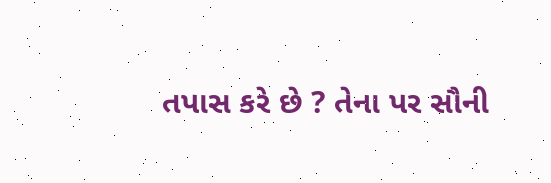તપાસ કરે છે ? તેના પર સૌની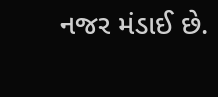નજર મંડાઈ છે.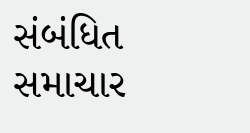સંબંધિત સમાચાર